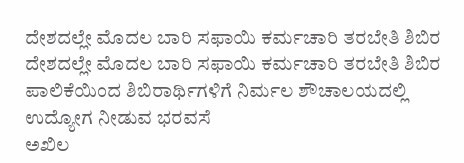ದೇಶದಲ್ಲೇ ಮೊದಲ ಬಾರಿ ಸಫಾಯಿ ಕರ್ಮಚಾರಿ ತರಬೇತಿ ಶಿಬಿರ
ದೇಶದಲ್ಲೇ ಮೊದಲ ಬಾರಿ ಸಫಾಯಿ ಕರ್ಮಚಾರಿ ತರಬೇತಿ ಶಿಬಿರ
ಪಾಲಿಕೆಯಿಂದ ಶಿಬಿರಾರ್ಥಿಗಳಿಗೆ ನಿರ್ಮಲ ಶೌಚಾಲಯದಲ್ಲಿ ಉದ್ಯೋಗ ನೀಡುವ ಭರವಸೆ
ಅಖಿಲ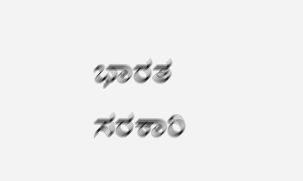ಭಾರತ ಸರಕಾರಿ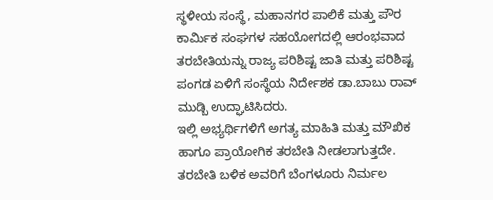ಸ್ಥಳೀಯ ಸಂಸ್ಥೆ, ಮಹಾನಗರ ಪಾಲಿಕೆ ಮತ್ತು ಪೌರ ಕಾರ್ಮಿಕ ಸಂಘಗಳ ಸಹಯೋಗದಲ್ಲಿ ಆರಂಭವಾದ ತರಬೇತಿಯನ್ನು ರಾಜ್ಯ ಪರಿಶಿಷ್ಟ ಜಾತಿ ಮತ್ತು ಪರಿಶಿಷ್ಟ ಪಂಗಡ ಏಳಿಗೆ ಸಂಸ್ಥೆಯ ನಿರ್ದೇಶಕ ಡಾ.ಬಾಬು ರಾವ್ ಮುಡ್ಬಿ ಉದ್ಘಾಟಿಸಿದರು.
ಇಲ್ಲಿ ಅಭ್ಯರ್ಥಿಗಳಿಗೆ ಅಗತ್ಯ ಮಾಹಿತಿ ಮತ್ತು ಮೌಖಿಕ ಹಾಗೂ ಪ್ರಾಯೋಗಿಕ ತರಬೇತಿ ನೀಡಲಾಗುತ್ತದೇ. ತರಬೇತಿ ಬಳಿಕ ಅವರಿಗೆ ಬೆಂಗಳೂರು ನಿರ್ಮಲ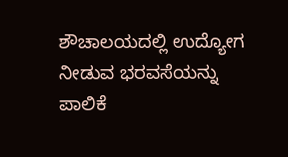ಶೌಚಾಲಯದಲ್ಲಿ ಉದ್ಯೋಗ ನೀಡುವ ಭರವಸೆಯನ್ನು ಪಾಲಿಕೆ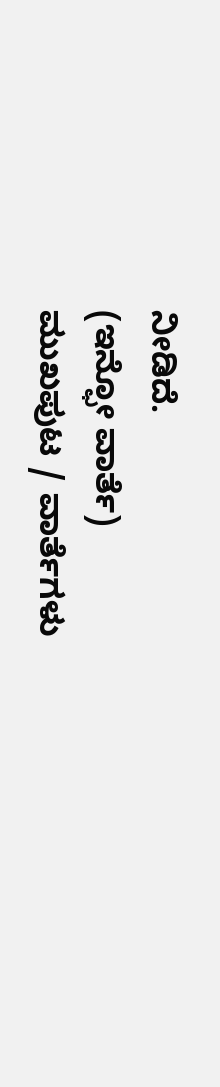ನೀಡಿದೆ.
(ಇನ್ಫೋ ವಾರ್ತೆ)
ಮುಖಪುಟ / ವಾರ್ತೆಗಳು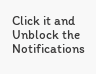Click it and Unblock the Notifications